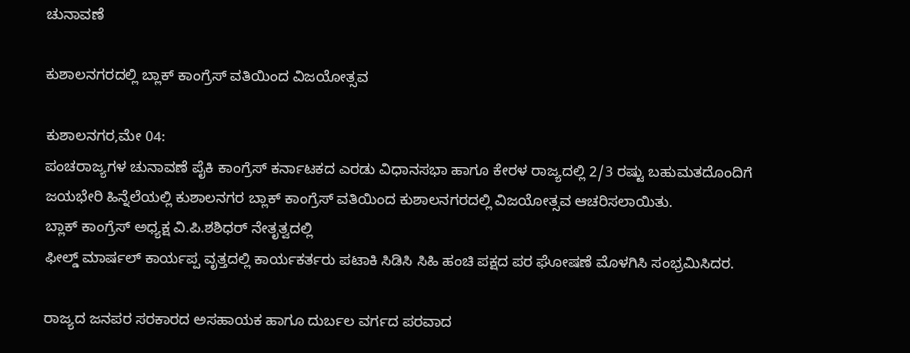ಚುನಾವಣೆ

ಕುಶಾಲನಗರದಲ್ಲಿ ಬ್ಲಾಕ್ ಕಾಂಗ್ರೆಸ್ ವತಿಯಿಂದ ವಿಜಯೋತ್ಸವ

ಕುಶಾಲನಗರ,ಮೇ 04:
ಪಂಚರಾಜ್ಯಗಳ ಚುನಾವಣೆ‌ ಪೈಕಿ ಕಾಂಗ್ರೆಸ್ ಕರ್ನಾಟಕದ ಎರಡು ವಿಧಾನಸಭಾ ಹಾಗೂ ಕೇರಳ ರಾಜ್ಯದಲ್ಲಿ 2/3 ರಷ್ಟು ಬಹುಮತದೊಂದಿಗೆ ಜಯಭೇರಿ ಹಿನ್ನೆಲೆಯಲ್ಲಿ ಕುಶಾಲನಗರ ಬ್ಲಾಕ್ ಕಾಂಗ್ರೆಸ್ ವತಿಯಿಂದ ಕುಶಾಲನಗರದಲ್ಲಿ ವಿಜಯೋತ್ಸವ ಆಚರಿಸಲಾಯಿತು.
ಬ್ಲಾಕ್ ಕಾಂಗ್ರೆಸ್ ಅಧ್ಯಕ್ಷ ವಿ.ಪಿ.ಶಶಿಧರ್ ನೇತೃತ್ವದಲ್ಲಿ
ಫೀಲ್ಡ್ ಮಾರ್ಷಲ್ ಕಾರ್ಯಪ್ಪ ವೃತ್ತದಲ್ಲಿ ಕಾರ್ಯಕರ್ತರು ಪಟಾಕಿ ಸಿಡಿಸಿ ಸಿಹಿ‌ ಹಂಚಿ ಪಕ್ಷದ ಪರ ಘೋಷಣೆ‌ ಮೊಳಗಿಸಿ ಸಂಭ್ರಮಿಸಿದರ.

ರಾಜ್ಯದ ಜನಪರ ಸರಕಾರದ ಅಸಹಾಯಕ‌ ಹಾಗೂ ದುರ್ಬಲ ವರ್ಗದ ಪರವಾದ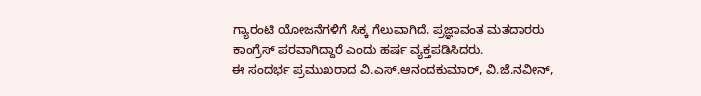ಗ್ಯಾರಂಟಿ ಯೋಜನೆಗಳಿಗೆ ಸಿಕ್ಕ ಗೆಲುವಾಗಿದೆ. ಪ್ರಜ್ಞಾವಂತ ಮತದಾರರು ಕಾಂಗ್ರೆಸ್ ಪರವಾಗಿದ್ದಾರೆ ಎಂದು ಹರ್ಷ ವ್ಯಕ್ತಪಡಿಸಿದರು.
ಈ ಸಂದರ್ಭ ಪ್ರಮುಖರಾದ ವಿ.ಎಸ್.ಆನಂದಕುಮಾರ್, ವಿ.ಜೆ.ನವೀನ್,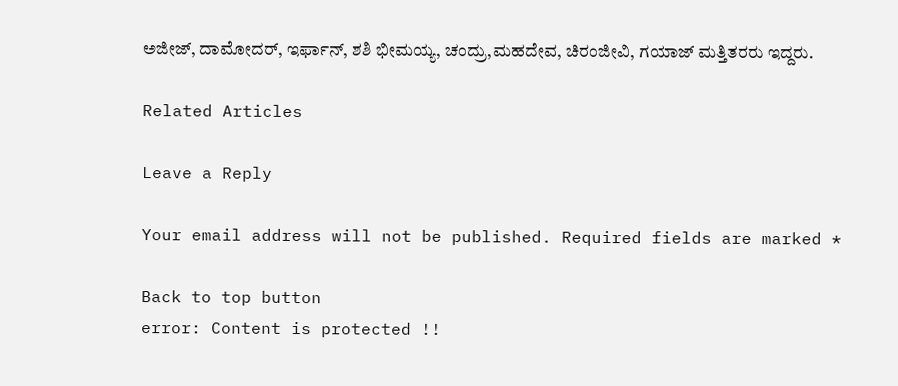ಅಜೀಜ್, ದಾಮೋದರ್, ಇರ್ಫಾನ್, ಶಶಿ‌ ಭೀಮಯ್ಯ, ಚಂದ್ರು,ಮಹದೇವ, ಚಿರಂಜೀವಿ, ಗಯಾಜ್ ಮತ್ತಿತರರು ಇದ್ದರು.

Related Articles

Leave a Reply

Your email address will not be published. Required fields are marked *

Back to top button
error: Content is protected !!